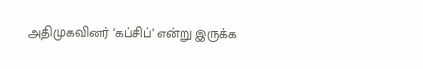அதிமுகவினர் ‘கப்சிப்’ என்று இருக்க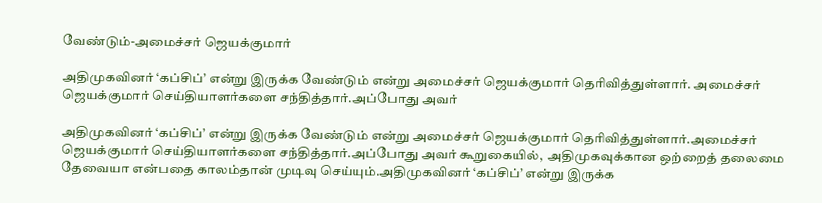வேண்டும்-அமைச்சர் ஜெயக்குமார்

அதிமுகவினர் ‘கப்சிப்’ என்று இருக்க வேண்டும் என்று அமைச்சர் ஜெயக்குமார் தெரிவித்துள்ளார். அமைச்சர் ஜெயக்குமார் செய்தியாளர்களை சந்தித்தார்.அப்போது அவர்

அதிமுகவினர் ‘கப்சிப்’ என்று இருக்க வேண்டும் என்று அமைச்சர் ஜெயக்குமார் தெரிவித்துள்ளார்.அமைச்சர் ஜெயக்குமார் செய்தியாளர்களை சந்தித்தார்.அப்போது அவர் கூறுகையில்,  அதிமுகவுக்கான ஒற்றைத் தலைமை தேவையா என்பதை காலம்தான் முடிவு செய்யும்.அதிமுகவினர் ‘கப்சிப்’ என்று இருக்க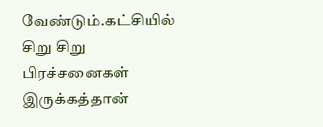வேண்டும்.கட்சியில் சிறு சிறு பிரச்சனைகள் இருக்கத்தான்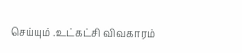செய்யும் .உட்கட்சி விவகாரம்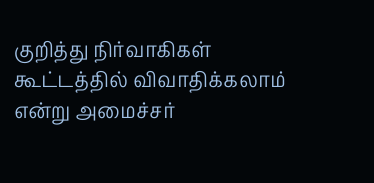குறித்து நிர்வாகிகள் கூட்டத்தில் விவாதிக்கலாம் என்று அமைச்சர்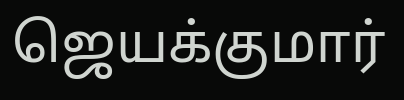ஜெயக்குமார்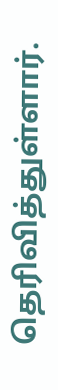தெரிவித்துள்ளார்.